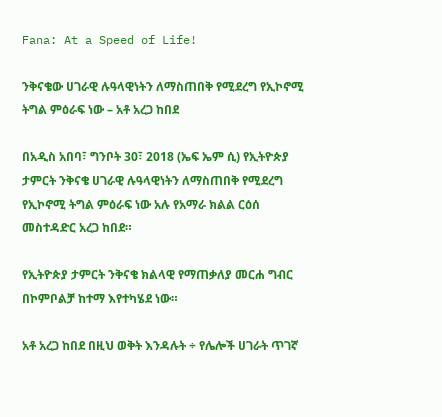Fana: At a Speed of Life!

ንቅናቄው ሀገራዊ ሉዓላዊነትን ለማስጠበቅ የሚደረግ የኢኮኖሚ ትግል ምዕራፍ ነው – አቶ አረጋ ከበደ

በአዲስ አበባ፣ ግንቦት 30፣ 2018 (ኤፍ ኤም ሲ) የኢትዮጵያ ታምርት ንቅናቄ ሀገራዊ ሉዓላዊነትን ለማስጠበቅ የሚደረግ የኢኮኖሚ ትግል ምዕራፍ ነው አሉ የአማራ ክልል ርዕሰ መስተዳድር አረጋ ከበደ።

የኢትዮጵያ ታምርት ንቅናቄ ክልላዊ የማጠቃለያ መርሐ ግብር በኮምቦልቻ ከተማ እየተካሄደ ነው።

አቶ አረጋ ከበደ በዚህ ወቅት እንዳሉት ÷ የሌሎች ሀገራት ጥገኛ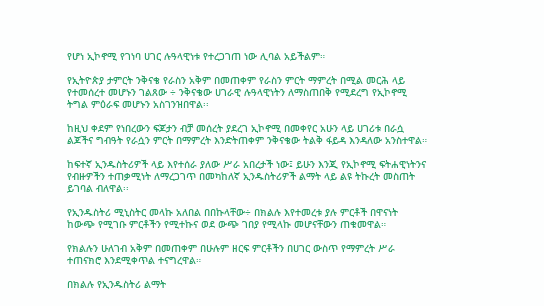የሆነ ኢኮኖሚ የገነባ ሀገር ሉዓላዊነቱ የተረጋገጠ ነው ሊባል አይችልም።

የኢትዮጵያ ታምርት ንቅናቄ የራስን አቅም በመጠቀም የራስን ምርት ማምረት በሚል መርሕ ላይ የተመሰረተ መሆኑን ገልጸው ÷ ንቅናቄው ሀገራዊ ሉዓላዊነትን ለማስጠበቅ የሚደረግ የኢኮኖሚ ትግል ምዕራፍ መሆኑን አስገንዝበዋል፡፡

ከዚህ ቀደም የነበረውን ፍጆታን ብቻ መሰረት ያደረገ ኢኮኖሚ በመቀየር አሁን ላይ ሀገሪቱ በራሷ ልጆችና ግብዓት የራሷን ምርት በማምረት እንድትጠቀም ንቅናቄው ትልቅ ፋይዳ እንዳለው አንስተዋል።

ከፍተኛ ኢንዱስትሪዎች ላይ እየተሰራ ያለው ሥራ አበረታች ነው፤ ይሁን እንጂ የኢኮኖሚ ፍትሐዊነትንና የብዙዎችን ተጠቃሚነት ለማረጋገጥ በመካከለኛ ኢንዱስትሪዎች ልማት ላይ ልዩ ትኩረት መስጠት ይገባል ብለዋል፡፡

የኢንዱስትሪ ሚኒስትር መላኩ አለበል በበኩላቸው÷ በክልሉ እየተመረቱ ያሉ ምርቶች በዋናነት ከውጭ የሚገቡ ምርቶችን የሚተኩና ወደ ውጭ ገበያ የሚላኩ መሆናቸውን ጠቁመዋል።

የክልሉን ሁለገብ አቅም በመጠቀም በሁሉም ዘርፍ ምርቶችን በሀገር ውስጥ የማምረት ሥራ ተጠናክሮ እንደሚቀጥል ተናግረዋል።

በክልሉ የኢንዱስትሪ ልማት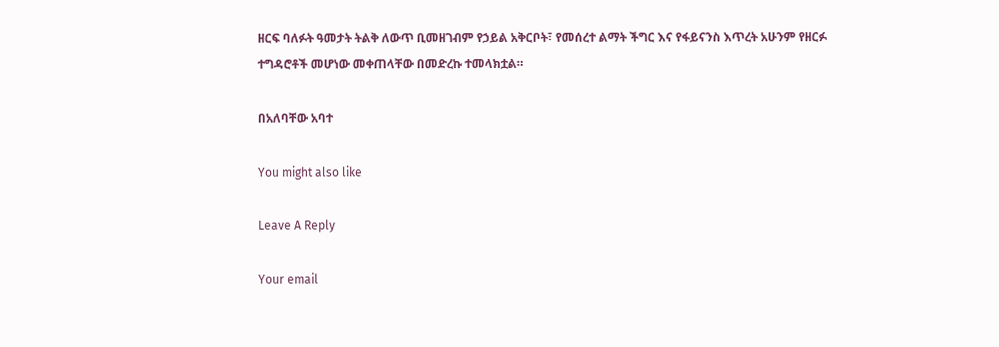ዘርፍ ባለፉት ዓመታት ትልቅ ለውጥ ቢመዘገብም የኃይል አቅርቦት፣ የመሰረተ ልማት ችግር እና የፋይናንስ እጥረት አሁንም የዘርፉ ተግዳሮቶች መሆነው መቀጠላቸው በመድረኩ ተመላክቷል።

በአለባቸው አባተ

You might also like

Leave A Reply

Your email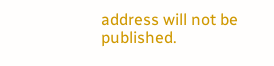address will not be published.